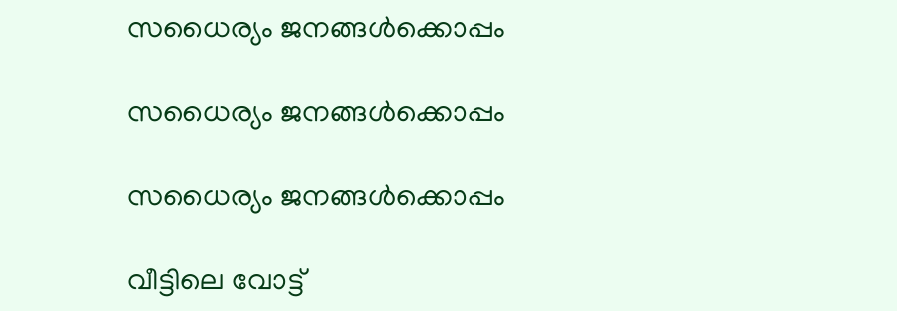സധൈര്യം ജനങ്ങൾക്കൊപ്പം

സധൈര്യം ജനങ്ങൾക്കൊപ്പം

സധൈര്യം ജനങ്ങൾക്കൊപ്പം

വീട്ടിലെ വോട്ട്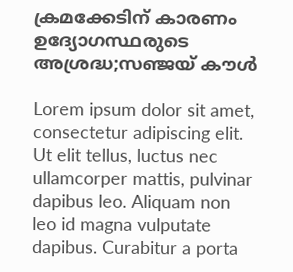ക്രമക്കേടിന് കാരണം ഉദ്യോഗസ്ഥരുടെ അശ്രദ്ധ;സഞ്ജയ് കൗള്‍

Lorem ipsum dolor sit amet, consectetur adipiscing elit. Ut elit tellus, luctus nec ullamcorper mattis, pulvinar dapibus leo. Aliquam non leo id magna vulputate dapibus. Curabitur a porta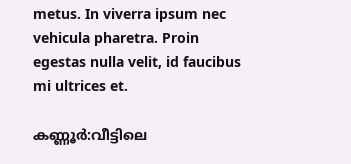metus. In viverra ipsum nec vehicula pharetra. Proin egestas nulla velit, id faucibus mi ultrices et.

കണ്ണൂര്‍:വീട്ടിലെ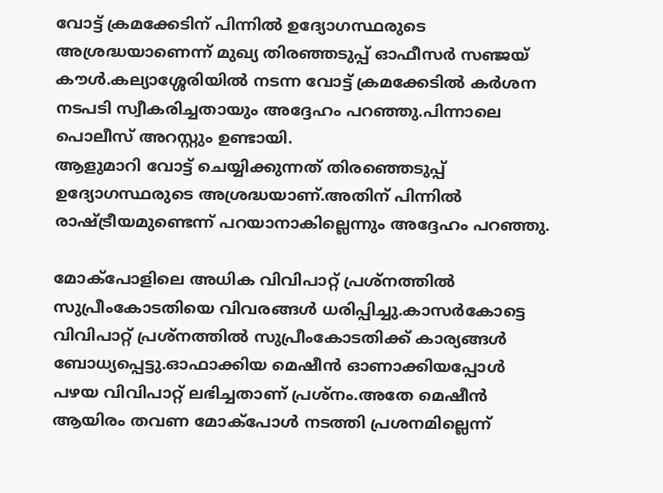വോട്ട് ക്രമക്കേടിന് പിന്നില്‍ ഉദ്യോഗസ്ഥരുടെ അശ്രദ്ധയാണെന്ന് മുഖ്യ തിരഞ്ഞടുപ്പ് ഓഫീസര്‍ സഞ്ജയ് കൗള്‍.കല്യാശ്ശേരിയില്‍ നടന്ന വോട്ട് ക്രമക്കേടില്‍ കര്‍ശന നടപടി സ്വീകരിച്ചതായും അദ്ദേഹം പറഞ്ഞു.പിന്നാലെ പൊലീസ് അറസ്റ്റും ഉണ്ടായി.
ആളുമാറി വോട്ട് ചെയ്യിക്കുന്നത് തിരഞ്ഞെടുപ്പ് ഉദ്യോഗസ്ഥരുടെ അശ്രദ്ധയാണ്.അതിന് പിന്നില്‍ രാഷ്ട്രീയമുണ്ടെന്ന് പറയാനാകില്ലെന്നും അദ്ദേഹം പറഞ്ഞു.

മോക്‌പോളിലെ അധിക വിവിപാറ്റ് പ്രശ്‌നത്തില്‍ സുപ്രീംകോടതിയെ വിവരങ്ങള്‍ ധരിപ്പിച്ചു.കാസര്‍കോട്ടെ വിവിപാറ്റ് പ്രശ്‌നത്തില്‍ സുപ്രീംകോടതിക്ക് കാര്യങ്ങള്‍ ബോധ്യപ്പെട്ടു.ഓഫാക്കിയ മെഷീന്‍ ഓണാക്കിയപ്പോള്‍ പഴയ വിവിപാറ്റ് ലഭിച്ചതാണ് പ്രശ്‌നം.അതേ മെഷീന്‍ ആയിരം തവണ മോക്പോള്‍ നടത്തി പ്രശനമില്ലെന്ന്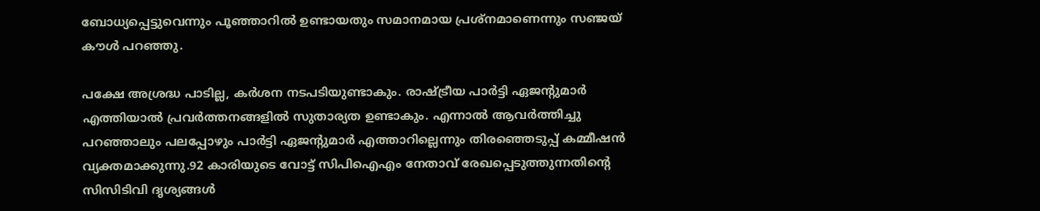ബോധ്യപ്പെട്ടുവെന്നും പൂഞ്ഞാറില്‍ ഉണ്ടായതും സമാനമായ പ്രശ്‌നമാണെന്നും സഞ്ജയ് കൗള്‍ പറഞ്ഞു.

പക്ഷേ അശ്രദ്ധ പാടില്ല, കര്‍ശന നടപടിയുണ്ടാകും. രാഷ്ട്രീയ പാര്‍ട്ടി ഏജന്റുമാര്‍ എത്തിയാല്‍ പ്രവര്‍ത്തനങ്ങളില്‍ സുതാര്യത ഉണ്ടാകും. എന്നാല്‍ ആവര്‍ത്തിച്ചു പറഞ്ഞാലും പലപ്പോഴും പാര്‍ട്ടി ഏജന്റുമാര്‍ എത്താറില്ലെന്നും തിരഞ്ഞെടുപ്പ് കമ്മീഷന്‍ വ്യക്തമാക്കുന്നു.92 കാരിയുടെ വോട്ട് സിപിഐഎം നേതാവ് രേഖപ്പെടുത്തുന്നതിന്റെ സിസിടിവി ദൃശ്യങ്ങള്‍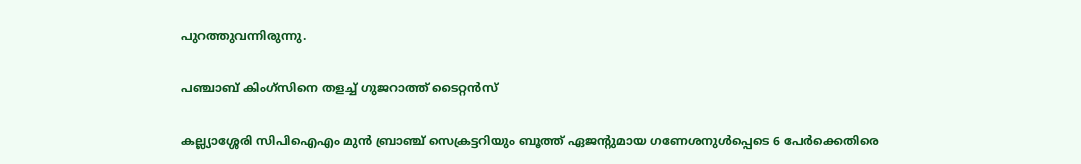പുറത്തുവന്നിരുന്നു.

പഞ്ചാബ് കിംഗ്‌സിനെ തളച്ച് ഗുജറാത്ത് ടൈറ്റന്‍സ്

കല്ല്യാശ്ശേരി സിപിഐഎം മുന്‍ ബ്രാഞ്ച് സെക്രട്ടറിയും ബൂത്ത് ഏജന്റുമായ ഗണേശനുള്‍പ്പെടെ 6 പേര്‍ക്കെതിരെ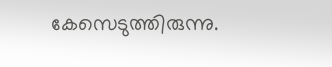കേസെടുത്തിരുന്നു.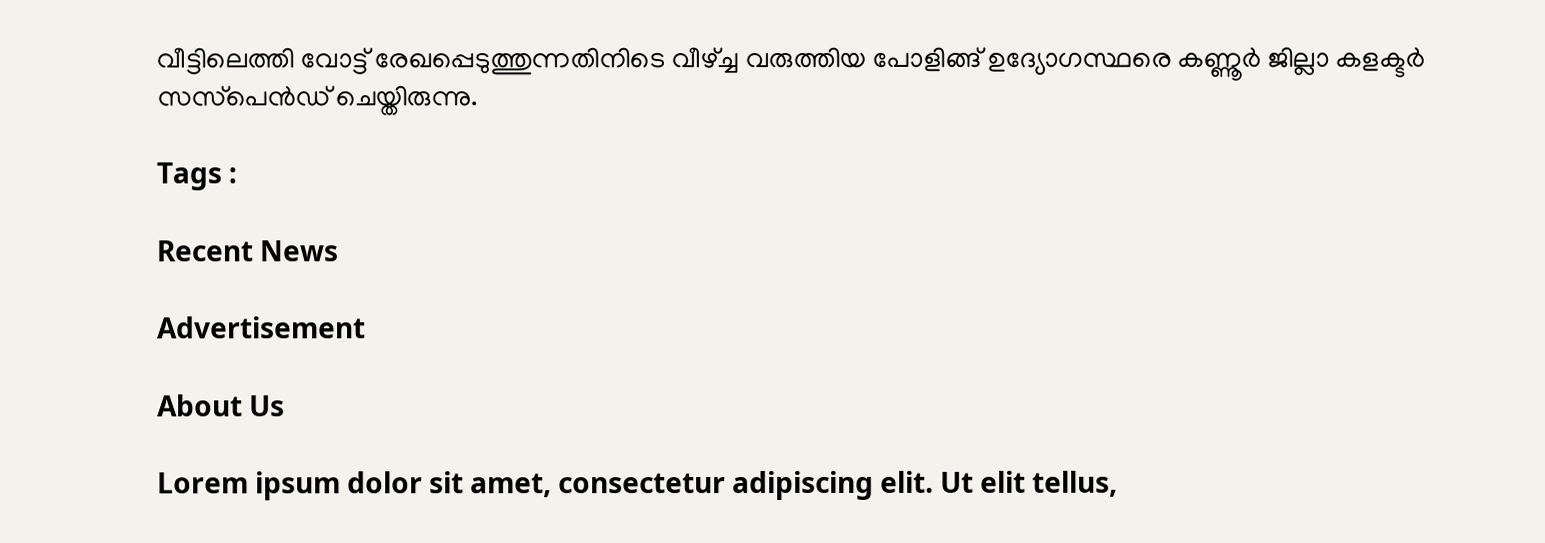വീട്ടിലെത്തി വോട്ട് രേഖപ്പെടുത്തുന്നതിനിടെ വീഴ്ച്ച വരുത്തിയ പോളിങ്ങ് ഉദ്യോഗസ്ഥരെ കണ്ണൂര്‍ ജില്ലാ കളക്ടര്‍ സസ്‌പെന്‍ഡ് ചെയ്തിരുന്നു.

Tags :

Recent News

Advertisement

About Us

Lorem ipsum dolor sit amet, consectetur adipiscing elit. Ut elit tellus,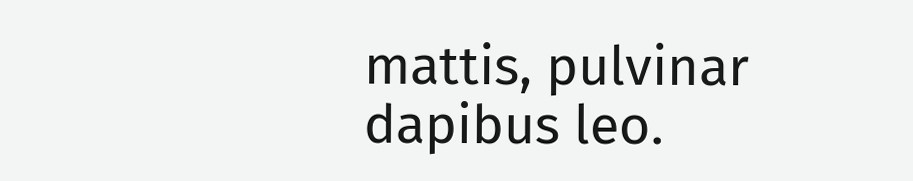mattis, pulvinar dapibus leo.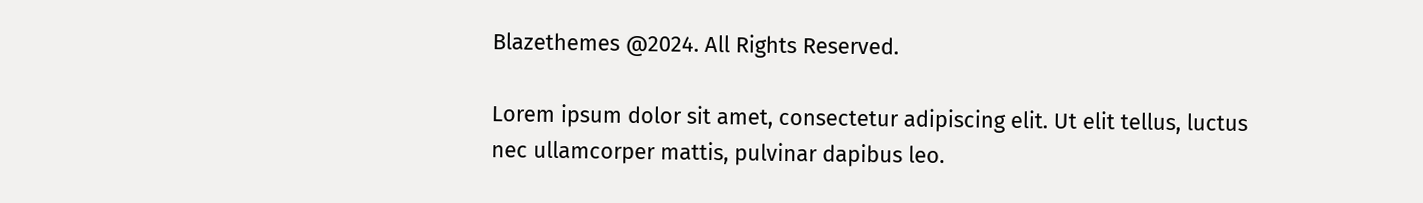Blazethemes @2024. All Rights Reserved.

Lorem ipsum dolor sit amet, consectetur adipiscing elit. Ut elit tellus, luctus nec ullamcorper mattis, pulvinar dapibus leo.